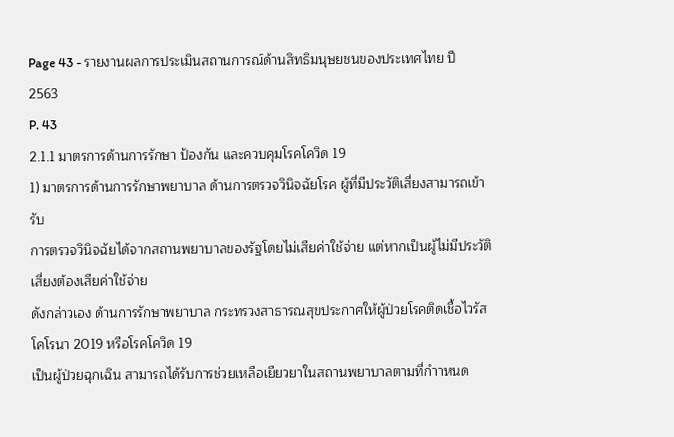Page 43 - รายงานผลการประเมินสถานการณ์ด้านสิทธิมนุษยชนของประเทศไทย ปี 2563
P. 43
2.1.1 มาตรการด้านการรักษา ป้องกัน และควบคุมโรคโควิด 19
1) มาตรการด้านการรักษาพยาบาล ด้านการตรวจวินิจฉัยโรค ผู้ที่มีประวัติเสี่ยงสามารถเข้ารับ
การตรวจวินิจฉัยได้จากสถานพยาบาลของรัฐโดยไม่เสียค่าใช้จ่าย แต่หากเป็นผู้ไม่มีประวัติเสี่ยงต้องเสียค่าใช้จ่าย
ดังกล่าวเอง ด้านการรักษาพยาบาล กระทรวงสาธารณสุขประกาศให้ผู้ป่วยโรคติดเชื้อไวรัสโคโรนา 2019 หรือโรคโควิด 19
เป็นผู้ป่วยฉุกเฉิน สามารถได้รับการช่วยเหลือเยียวยาในสถานพยาบาลตามที่กำาหนด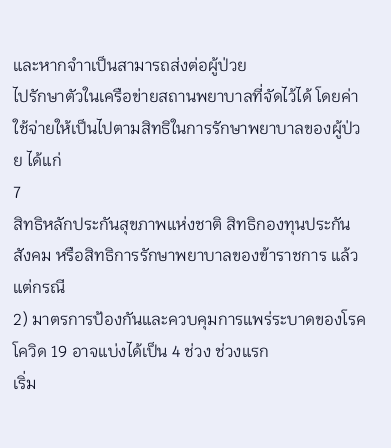และหากจำาเป็นสามารถส่งต่อผู้ป่วย
ไปรักษาตัวในเครือข่ายสถานพยาบาลที่จัดไว้ได้ โดยค่าใช้จ่ายให้เป็นไปตามสิทธิในการรักษาพยาบาลของผู้ป่วย ได้แก่
7
สิทธิหลักประกันสุขภาพแห่งชาติ สิทธิกองทุนประกันสังคม หรือสิทธิการรักษาพยาบาลของข้าราชการ แล้วแต่กรณี
2) มาตรการป้องกันและควบคุมการแพร่ระบาดของโรคโควิด 19 อาจแบ่งได้เป็น 4 ช่วง ช่วงแรก
เริ่ม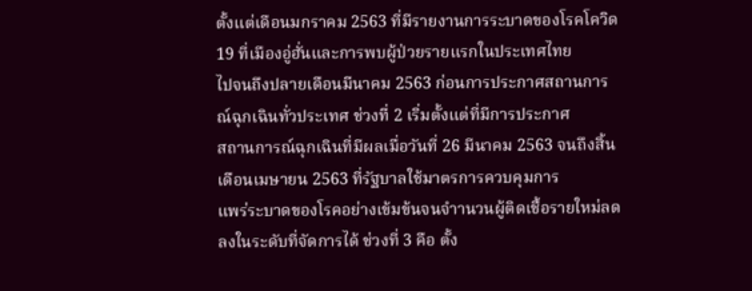ตั้งแต่เดือนมกราคม 2563 ที่มีรายงานการระบาดของโรคโควิด 19 ที่เมืองอู่ฮั่นและการพบผู้ป่วยรายแรกในประเทศไทย
ไปจนถึงปลายเดือนมีนาคม 2563 ก่อนการประกาศสถานการณ์ฉุกเฉินทั่วประเทศ ช่วงที่ 2 เริ่มตั้งแต่ที่มีการประกาศ
สถานการณ์ฉุกเฉินที่มีผลเมื่อวันที่ 26 มีนาคม 2563 จนถึงสิ้นเดือนเมษายน 2563 ที่รัฐบาลใช้มาตรการควบคุมการ
แพร่ระบาดของโรคอย่างเข้มข้นจนจำานวนผู้ติดเชื้อรายใหม่ลดลงในระดับที่จัดการได้ ช่วงที่ 3 คือ ตั้ง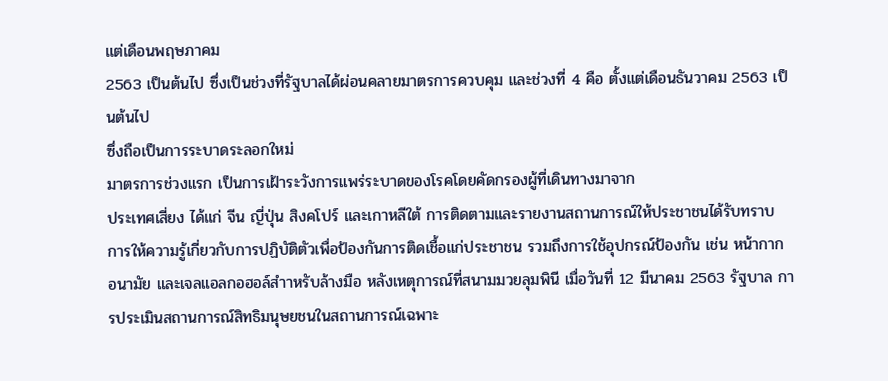แต่เดือนพฤษภาคม
2563 เป็นต้นไป ซึ่งเป็นช่วงที่รัฐบาลได้ผ่อนคลายมาตรการควบคุม และช่วงที่ 4 คือ ตั้งแต่เดือนธันวาคม 2563 เป็นต้นไป
ซึ่งถือเป็นการระบาดระลอกใหม่
มาตรการช่วงแรก เป็นการเฝ้าระวังการแพร่ระบาดของโรคโดยคัดกรองผู้ที่เดินทางมาจาก
ประเทศเสี่ยง ได้แก่ จีน ญี่ปุ่น สิงคโปร์ และเกาหลีใต้ การติดตามและรายงานสถานการณ์ให้ประชาชนได้รับทราบ
การให้ความรู้เกี่ยวกับการปฏิบัติตัวเพื่อป้องกันการติดเชื้อแก่ประชาชน รวมถึงการใช้อุปกรณ์ป้องกัน เช่น หน้ากาก
อนามัย และเจลแอลกอฮอล์สำาหรับล้างมือ หลังเหตุการณ์ที่สนามมวยลุมพินี เมื่อวันที่ 12 มีนาคม 2563 รัฐบาล การประเมินสถานการณ์สิทธิมนุษยชนในสถานการณ์เฉพาะ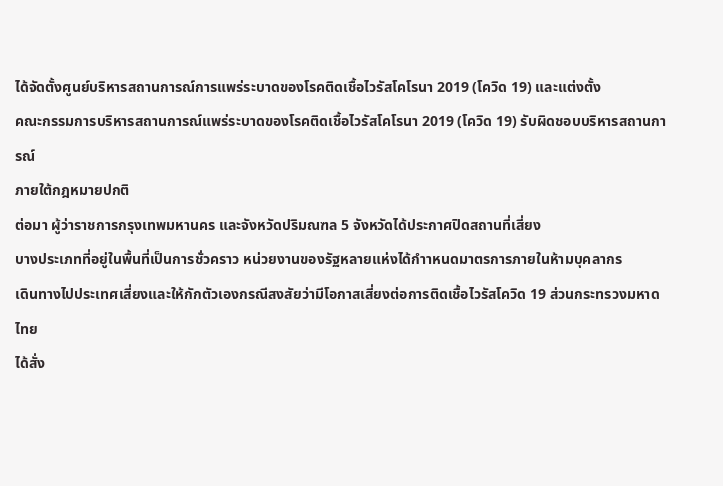ได้จัดตั้งศูนย์บริหารสถานการณ์การแพร่ระบาดของโรคติดเชื้อไวรัสโคโรนา 2019 (โควิด 19) และแต่งตั้ง
คณะกรรมการบริหารสถานการณ์แพร่ระบาดของโรคติดเชื้อไวรัสโคโรนา 2019 (โควิด 19) รับผิดชอบบริหารสถานการณ์
ภายใต้กฎหมายปกติ
ต่อมา ผู้ว่าราชการกรุงเทพมหานคร และจังหวัดปริมณฑล 5 จังหวัดได้ประกาศปิดสถานที่เสี่ยง
บางประเภทที่อยู่ในพื้นที่เป็นการชั่วคราว หน่วยงานของรัฐหลายแห่งได้กำาหนดมาตรการภายในห้ามบุคลากร
เดินทางไปประเทศเสี่ยงและให้กักตัวเองกรณีสงสัยว่ามีโอกาสเสี่ยงต่อการติดเชื้อไวรัสโควิด 19 ส่วนกระทรวงมหาดไทย
ได้สั่ง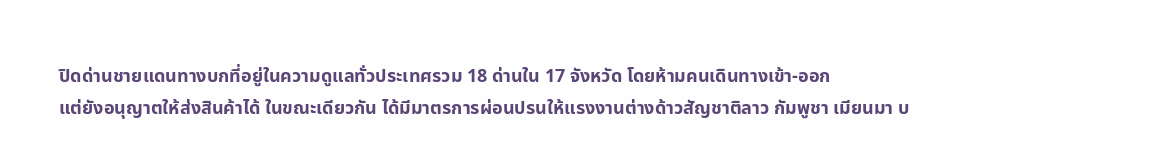ปิดด่านชายแดนทางบกที่อยู่ในความดูแลทั่วประเทศรวม 18 ด่านใน 17 จังหวัด โดยห้ามคนเดินทางเข้า-ออก
แต่ยังอนุญาตให้ส่งสินค้าได้ ในขณะเดียวกัน ได้มีมาตรการผ่อนปรนให้แรงงานต่างด้าวสัญชาติลาว กัมพูชา เมียนมา บ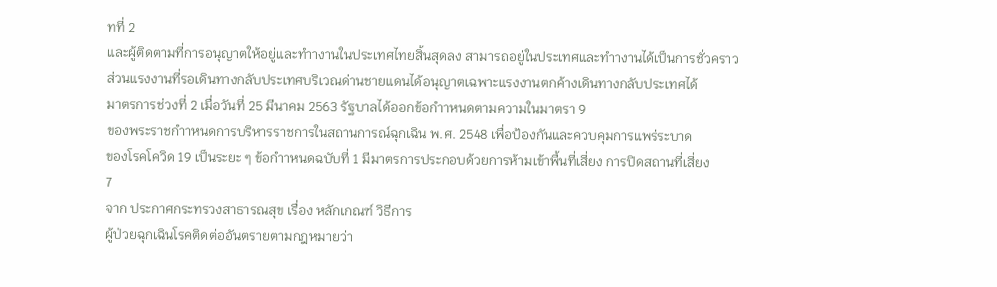ทที่ 2
และผู้ติดตามที่การอนุญาตให้อยู่และทำางานในประเทศไทยสิ้นสุดลง สามารถอยู่ในประเทศและทำางานได้เป็นการชั่วคราว
ส่วนแรงงานที่รอเดินทางกลับประเทศบริเวณด่านชายแดนได้อนุญาตเฉพาะแรงงานตกค้างเดินทางกลับประเทศได้
มาตรการช่วงที่ 2 เมื่อวันที่ 25 มีนาคม 2563 รัฐบาลได้ออกข้อกำาหนดตามความในมาตรา 9
ของพระราชกำาหนดการบริหารราชการในสถานการณ์ฉุกเฉิน พ.ศ. 2548 เพื่อป้องกันและควบคุมการแพร่ระบาด
ของโรคโควิด 19 เป็นระยะ ๆ ข้อกำาหนดฉบับที่ 1 มีมาตรการประกอบด้วยการห้ามเข้าพื้นที่เสี่ยง การปิดสถานที่เสี่ยง
7
จาก ประกาศกระทรวงสาธารณสุข เรื่อง หลักเกณฑ์ วิธีการ
ผู้ป่วยฉุกเฉินโรคติดต่ออันตรายตามกฎหมายว่า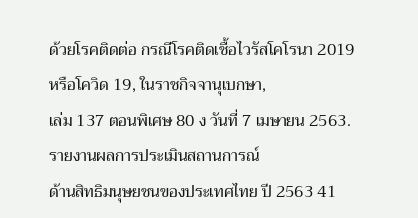ด้วยโรคติดต่อ กรณีโรคติดเชื้อไวรัสโคโรนา 2019 หรือโควิด 19, ในราชกิจจานุเบกษา,
เล่ม 137 ตอนพิเศษ 80 ง วันที่ 7 เมษายน 2563.
รายงานผลการประเมินสถานการณ์
ด้านสิทธิมนุษยชนของประเทศไทย ปี 2563 41